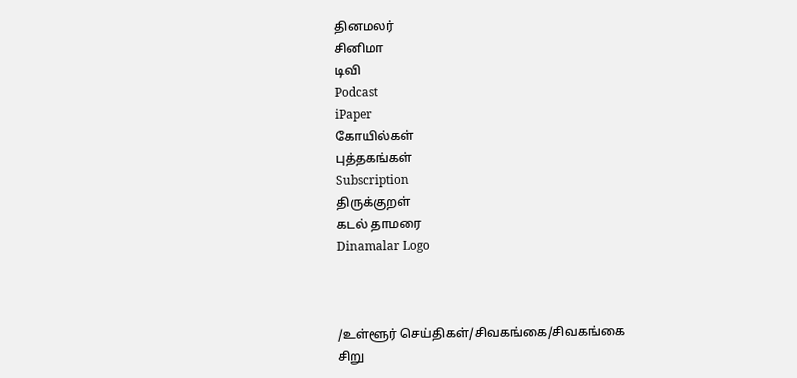தினமலர்
சினிமா
டிவி
Podcast
iPaper
கோயில்கள்
புத்தகங்கள்
Subscription
திருக்குறள்
கடல் தாமரை
Dinamalar Logo



/உள்ளூர் செய்திகள்/சிவகங்கை/சிவகங்கை சிறு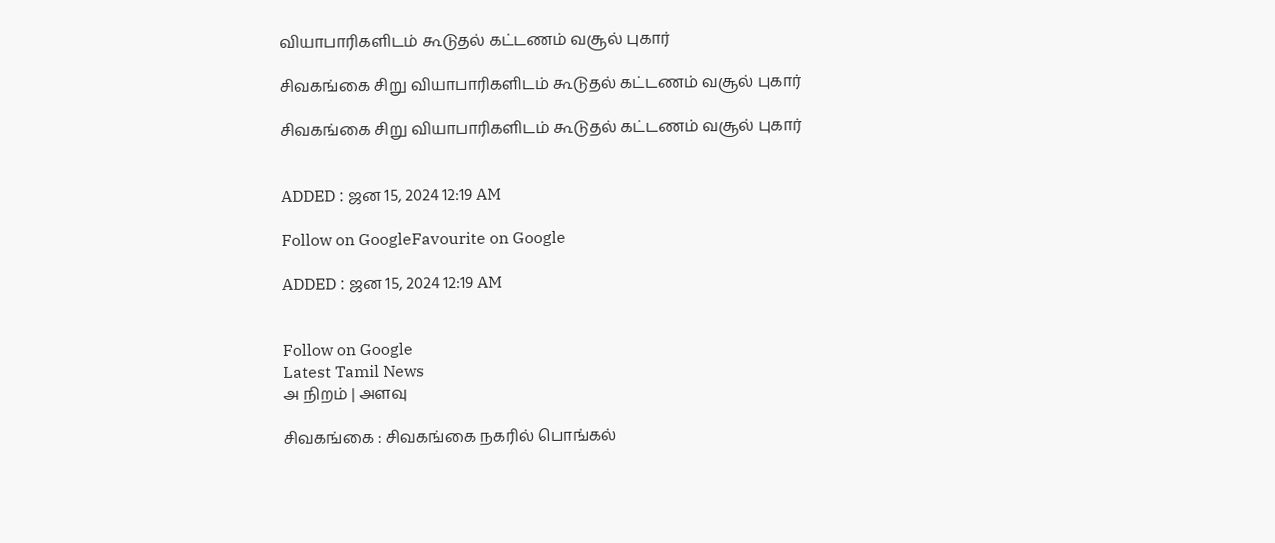வியாபாரிகளிடம் கூடுதல் கட்டணம் வசூல் புகார்

சிவகங்கை சிறு வியாபாரிகளிடம் கூடுதல் கட்டணம் வசூல் புகார்

சிவகங்கை சிறு வியாபாரிகளிடம் கூடுதல் கட்டணம் வசூல் புகார்


ADDED : ஜன 15, 2024 12:19 AM

Follow on GoogleFavourite on Google

ADDED : ஜன 15, 2024 12:19 AM


Follow on Google
Latest Tamil News
அ நிறம் | அளவு

சிவகங்கை : சிவகங்கை நகரில் பொங்கல்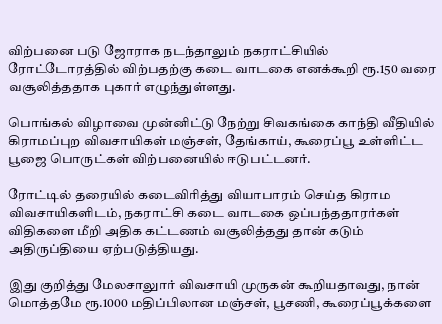விற்பனை படு ஜோராக நடந்தாலும் நகராட்சியில் ரோட்டோரத்தில் விற்பதற்கு கடை வாடகை எனக்கூறி ரூ.150 வரை வசூலித்ததாக புகார் எழுந்துள்ளது.

பொங்கல் விழாவை முன்னிட்டு நேற்று சிவகங்கை காந்தி வீதியில் கிராமப்புற விவசாயிகள் மஞ்சள், தேங்காய், கூரைப்பூ உள்ளிட்ட பூஜை பொருட்கள் விற்பனையில் ஈடுபட்டனர்.

ரோட்டில் தரையில் கடைவிரித்து வியாபாரம் செய்த கிராம விவசாயிகளிடம், நகராட்சி கடை வாடகை ஒப்பந்ததாரர்கள் விதிகளை மீறி அதிக கட்டணம் வசூலித்தது தான் கடும் அதிருப்தியை ஏற்படுத்தியது.

இது குறித்து மேலசாலுார் விவசாயி முருகன் கூறியதாவது, நான் மொத்தமே ரூ.1000 மதிப்பிலான மஞ்சள், பூசணி, கூரைப்பூக்களை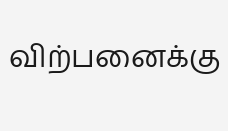விற்பனைக்கு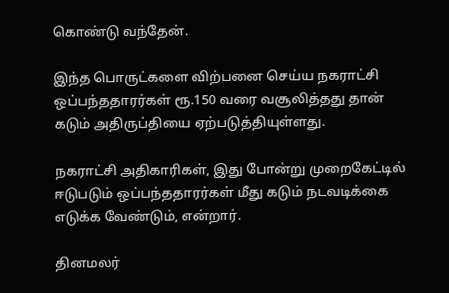கொண்டு வந்தேன்.

இந்த பொருட்களை விற்பனை செய்ய நகராட்சி ஒப்பந்ததாரர்கள் ரூ.150 வரை வசூலித்தது தான் கடும் அதிருப்தியை ஏற்படுத்தியுள்ளது.

நகராட்சி அதிகாரிகள், இது போன்று முறைகேட்டில் ஈடுபடும் ஒப்பந்ததாரர்கள் மீது கடும் நடவடிக்கை எடுக்க வேண்டும், என்றார்.

தினமலர்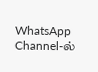WhatsApp Channel-ல்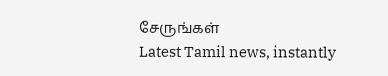சேருங்கள்
Latest Tamil news, instantly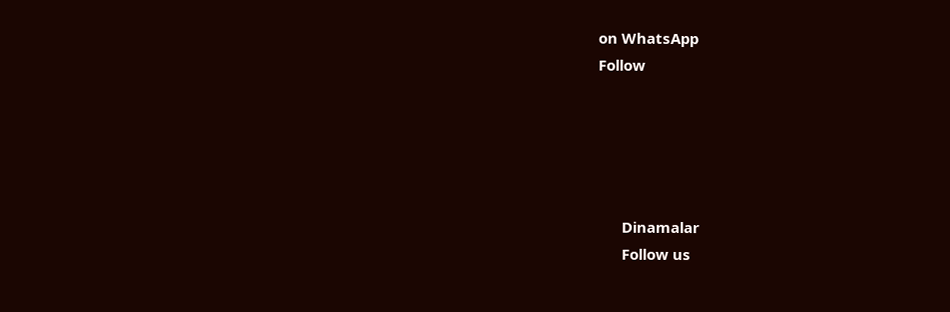on WhatsApp
Follow





      Dinamalar
      Follow us